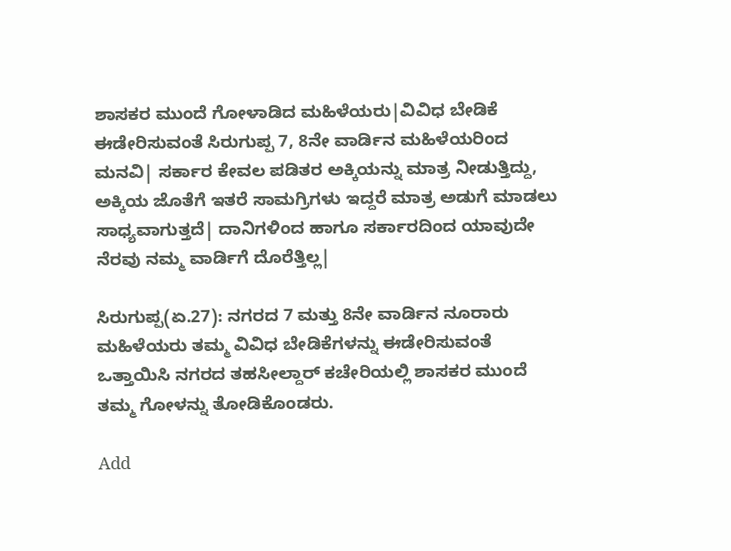ಶಾಸಕರ ಮುಂದೆ ಗೋಳಾಡಿದ ಮಹಿಳೆಯರು|ವಿವಿಧ ಬೇಡಿಕೆ ಈಡೇರಿಸುವಂತೆ ಸಿರುಗುಪ್ಪ 7, 8ನೇ ವಾರ್ಡಿನ ಮಹಿಳೆಯರಿಂದ ಮನವಿ| ಸರ್ಕಾರ ಕೇವಲ ಪಡಿತರ ಅಕ್ಕಿಯನ್ನು ಮಾತ್ರ ನೀಡುತ್ತಿದ್ದು, ಅಕ್ಕಿಯ ಜೊತೆಗೆ ಇತರೆ ಸಾಮಗ್ರಿಗಳು ಇದ್ದರೆ ಮಾತ್ರ ಅಡುಗೆ ಮಾಡಲು ಸಾಧ್ಯವಾಗುತ್ತದೆ| ದಾನಿಗಳಿಂದ ಹಾಗೂ ಸರ್ಕಾರದಿಂದ ಯಾವುದೇ ನೆರವು ನಮ್ಮ ವಾರ್ಡಿಗೆ ದೊರೆತ್ತಿಲ್ಲ|

ಸಿರುಗುಪ್ಪ(ಏ.27): ನಗರದ 7 ಮತ್ತು 8ನೇ ವಾರ್ಡಿನ ನೂರಾರು ಮಹಿಳೆಯರು ತಮ್ಮ ವಿವಿಧ ಬೇಡಿಕೆಗಳನ್ನು ಈಡೇರಿಸುವಂತೆ ಒತ್ತಾಯಿಸಿ ನಗರದ ತಹಸೀಲ್ದಾರ್‌ ಕಚೇರಿಯಲ್ಲಿ ಶಾಸಕರ ಮುಂದೆ ತಮ್ಮ ಗೋಳನ್ನು ತೋಡಿಕೊಂಡರು.

Add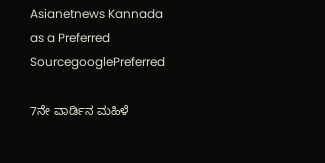Asianetnews Kannada as a Preferred SourcegooglePreferred

7ನೇ ವಾರ್ಡಿನ ಮಹಿಳೆ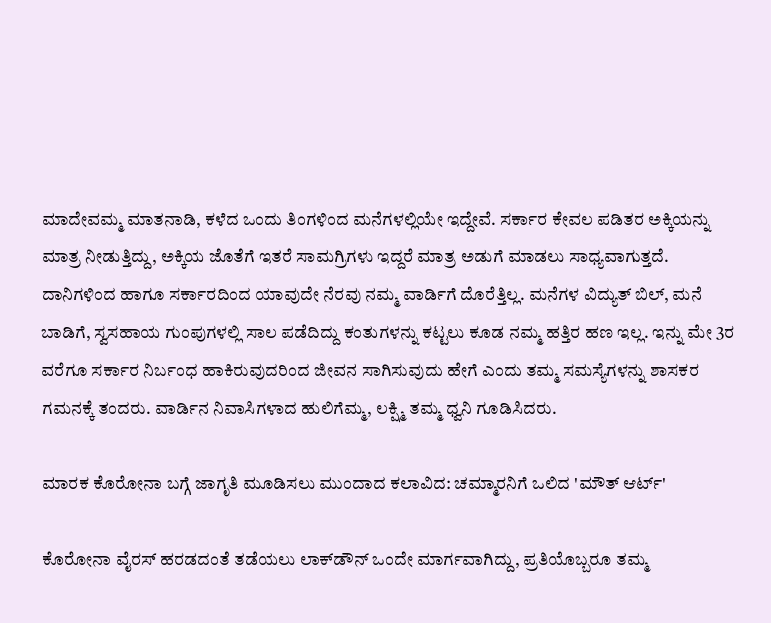ಮಾದೇವಮ್ಮ ಮಾತನಾಡಿ, ಕಳೆದ ಒಂದು ತಿಂಗಳಿಂದ ಮನೆಗಳಲ್ಲಿಯೇ ಇದ್ದೇವೆ. ಸರ್ಕಾರ ಕೇವಲ ಪಡಿತರ ಅಕ್ಕಿಯನ್ನು ಮಾತ್ರ ನೀಡುತ್ತಿದ್ದು, ಅಕ್ಕಿಯ ಜೊತೆಗೆ ಇತರೆ ಸಾಮಗ್ರಿಗಳು ಇದ್ದರೆ ಮಾತ್ರ ಅಡುಗೆ ಮಾಡಲು ಸಾಧ್ಯವಾಗುತ್ತದೆ. ದಾನಿಗಳಿಂದ ಹಾಗೂ ಸರ್ಕಾರದಿಂದ ಯಾವುದೇ ನೆರವು ನಮ್ಮ ವಾರ್ಡಿಗೆ ದೊರೆತ್ತಿಲ್ಲ. ಮನೆಗಳ ವಿದ್ಯುತ್‌ ಬಿಲ್‌, ಮನೆ ಬಾಡಿಗೆ, ಸ್ವಸಹಾಯ ಗುಂಪುಗಳಲ್ಲಿ ಸಾಲ ಪಡೆದಿದ್ದು ಕಂತುಗಳನ್ನು ಕಟ್ಟಲು ಕೂಡ ನಮ್ಮ ಹತ್ತಿರ ಹಣ ಇಲ್ಲ. ಇನ್ನು ಮೇ 3ರ ವರೆಗೂ ಸರ್ಕಾರ ನಿರ್ಬಂಧ ಹಾಕಿರುವುದರಿಂದ ಜೀವನ ಸಾಗಿಸುವುದು ಹೇಗೆ ಎಂದು ತಮ್ಮ ಸಮಸ್ಯೆಗಳನ್ನು ಶಾಸಕರ ಗಮನಕ್ಕೆ ತಂದರು. ವಾರ್ಡಿನ ನಿವಾಸಿಗಳಾದ ಹುಲಿಗೆಮ್ಮ, ಲಕ್ಷ್ಮಿ ತಮ್ಮ ಧ್ವನಿ ಗೂಡಿಸಿದರು.

ಮಾರಕ ಕೊರೋನಾ ಬಗ್ಗೆ ಜಾಗೃತಿ ಮೂಡಿಸಲು ಮುಂದಾದ ಕಲಾವಿದ: ಚಮ್ಮಾರನಿಗೆ ಒಲಿದ 'ಮೌತ್‌ ಆರ್ಟ್‌'

ಕೊರೋನಾ ವೈರಸ್‌ ಹರಡದಂತೆ ತಡೆಯಲು ಲಾಕ್‌ಡೌನ್‌ ಒಂದೇ ಮಾರ್ಗವಾಗಿದ್ದು, ಪ್ರತಿಯೊಬ್ಬರೂ ತಮ್ಮ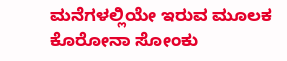ಮನೆಗಳಲ್ಲಿಯೇ ಇರುವ ಮೂಲಕ ಕೊರೋನಾ ಸೋಂಕು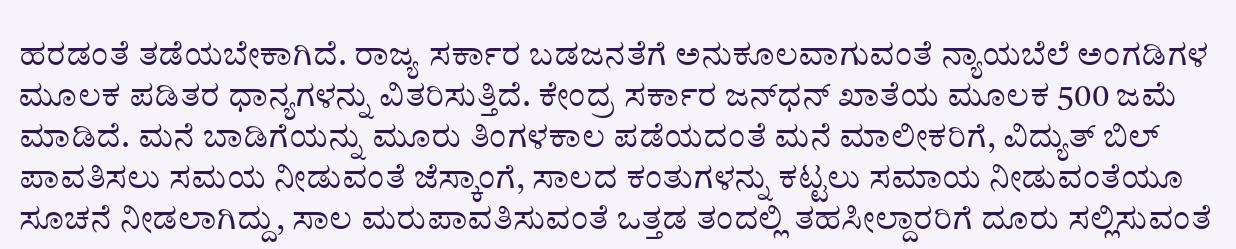ಹರಡಂತೆ ತಡೆಯಬೇಕಾಗಿದೆ. ರಾಜ್ಯ ಸರ್ಕಾರ ಬಡಜನತೆಗೆ ಅನುಕೂಲವಾಗುವಂತೆ ನ್ಯಾಯಬೆಲೆ ಅಂಗಡಿಗಳ ಮೂಲಕ ಪಡಿತರ ಧಾನ್ಯಗಳನ್ನು ವಿತರಿಸುತ್ತಿದೆ. ಕೇಂದ್ರ ಸರ್ಕಾರ ಜನ್‌ಧನ್‌ ಖಾತೆಯ ಮೂಲಕ 500 ಜಮೆ ಮಾಡಿದೆ. ಮನೆ ಬಾಡಿಗೆಯನ್ನು ಮೂರು ತಿಂಗಳಕಾಲ ಪಡೆಯದಂತೆ ಮನೆ ಮಾಲೀಕರಿಗೆ, ವಿದ್ಯುತ್‌ ಬಿಲ್‌ ಪಾವತಿಸಲು ಸಮಯ ನೀಡುವಂತೆ ಜೆಸ್ಕಾಂಗೆ, ಸಾಲದ ಕಂತುಗಳನ್ನು ಕಟ್ಟಲು ಸಮಾಯ ನೀಡುವಂತೆಯೂ ಸೂಚನೆ ನೀಡಲಾಗಿದ್ದು, ಸಾಲ ಮರುಪಾವತಿಸುವಂತೆ ಒತ್ತಡ ತಂದಲ್ಲಿ ತಹಸೀಲ್ದಾರರಿಗೆ ದೂರು ಸಲ್ಲಿಸುವಂತೆ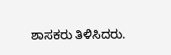ಶಾಸಕರು ತಿಳಿಸಿದರು.